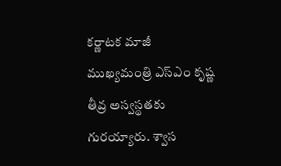కర్ణాటక మాజీ ముఖ్యమంత్రి ఎస్ఎం కృష్ణ తీవ్ర అస్వస్థతకు గురయ్యారు. శ్వాస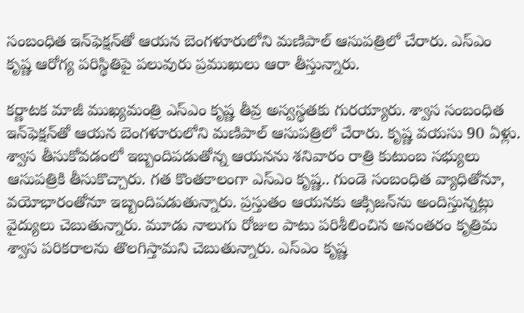సంబంధిత ఇన్‌ఫెక్షన్‌తో ఆయన బెంగళూరులోని మణిపాల్ ఆసుపత్రిలో చేరారు. ఎస్ఎం కృష్ణ ఆరోగ్య పరిస్థితిపై పలువురు ప్రముఖులు ఆరా తీస్తున్నారు.

కర్ణాటక మాజీ ముఖ్యమంత్రి ఎస్ఎం కృష్ణ తీవ్ర అస్వస్థతకు గురయ్యారు. శ్వాస సంబంధిత ఇన్‌ఫెక్షన్‌తో ఆయన బెంగళూరులోని మణిపాల్ ఆసుపత్రిలో చేరారు. కృష్ణ వయసు 90 ఏళ్లు. శ్వాస తీసుకోవడంలో ఇబ్బందిపడుతోన్న ఆయనను శనివారం రాత్రి కుటుంబ సభ్యులు ఆసుపత్రికి తీసుకొచ్చారు. గత కొంతకాలంగా ఎస్ఎం కృష్ణ.. గుండె సంబంధిత వ్యాధితోనూ, వయోభారంతోనూ ఇబ్బందిపడుతున్నారు. ప్రస్తుతం ఆయనకు ఆక్సిజన్‌ను అందిస్తున్నట్లు వైద్యులు చెబుతున్నారు. మూడు నాలుగు రోజుల పాటు పరిశీలించిన అనంతరం కృత్రిమ శ్వాస పరికరాలను తొలగిస్తామని చెబుతున్నారు. ఎస్ఎం కృష్ణ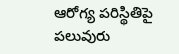ఆరోగ్య పరిస్థితిపై పలువురు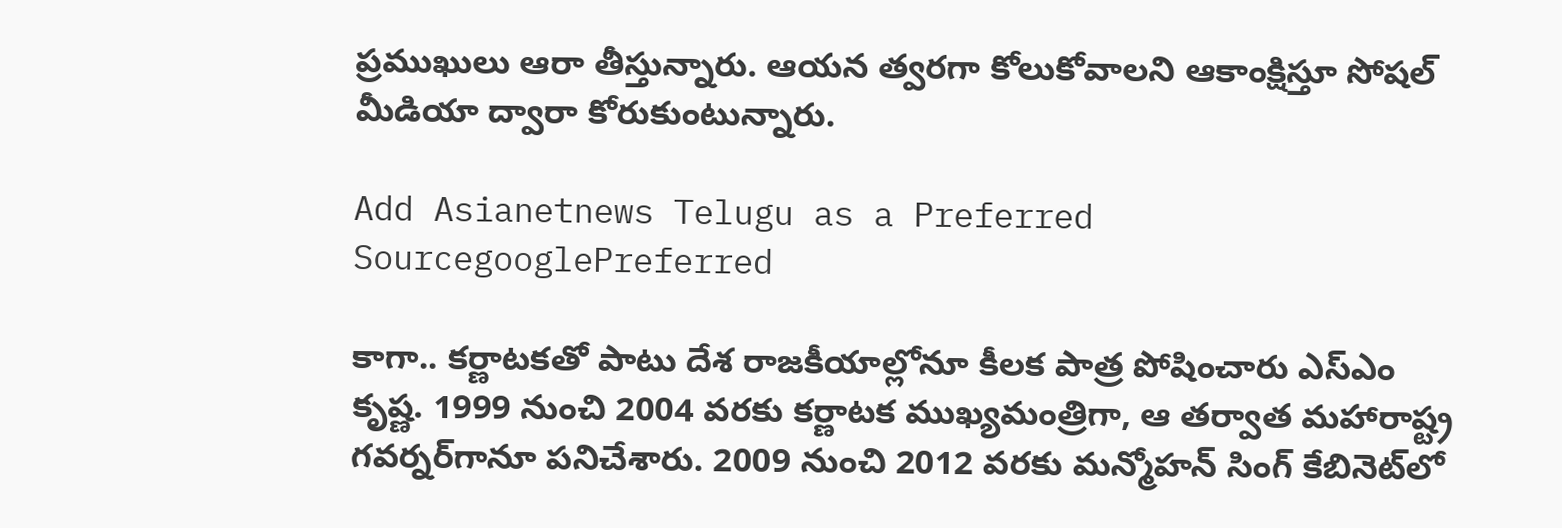ప్రముఖులు ఆరా తీస్తున్నారు. ఆయన త్వరగా కోలుకోవాలని ఆకాంక్షిస్తూ సోషల్ మీడియా ద్వారా కోరుకుంటున్నారు.

Add Asianetnews Telugu as a Preferred SourcegooglePreferred

కాగా.. కర్ణాటకతో పాటు దేశ రాజకీయాల్లోనూ కీలక పాత్ర పోషించారు ఎస్ఎం కృష్ణ. 1999 నుంచి 2004 వరకు కర్ణాటక ముఖ్యమంత్రిగా, ఆ తర్వాత మహారాష్ట్ర గవర్నర్‌గానూ పనిచేశారు. 2009 నుంచి 2012 వరకు మన్మోహన్ సింగ్ కేబినెట్‌లో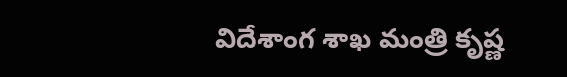విదేశాంగ శాఖ మంత్రి కృష్ణ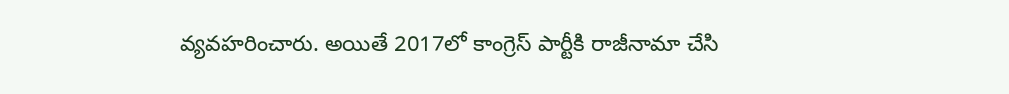వ్యవహరించారు. అయితే 2017లో కాంగ్రెస్ పార్టీకి రాజీనామా చేసి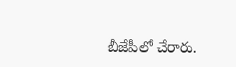బీజేపీలో చేరారు.